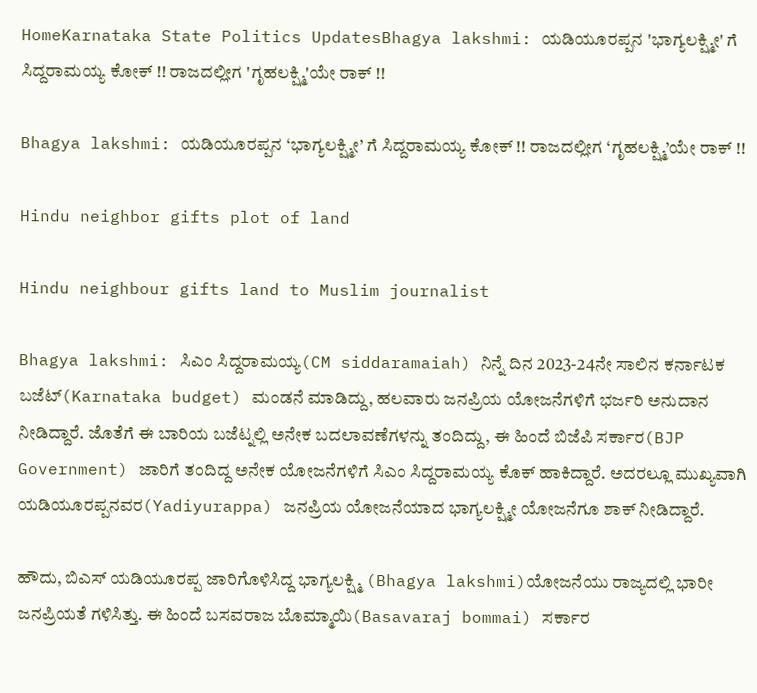HomeKarnataka State Politics UpdatesBhagya lakshmi: ಯಡಿಯೂರಪ್ಪನ 'ಭಾಗ್ಯಲಕ್ಷ್ಮೀ' ಗೆ ಸಿದ್ದರಾಮಯ್ಯ ಕೋಕ್ !! ರಾಜದಲ್ಲೀಗ 'ಗೃಹಲಕ್ಷ್ಮಿ'ಯೇ ರಾಕ್ !!

Bhagya lakshmi: ಯಡಿಯೂರಪ್ಪನ ‘ಭಾಗ್ಯಲಕ್ಷ್ಮೀ’ ಗೆ ಸಿದ್ದರಾಮಯ್ಯ ಕೋಕ್ !! ರಾಜದಲ್ಲೀಗ ‘ಗೃಹಲಕ್ಷ್ಮಿ’ಯೇ ರಾಕ್ !!

Hindu neighbor gifts plot of land

Hindu neighbour gifts land to Muslim journalist

Bhagya lakshmi: ಸಿಎಂ ಸಿದ್ದರಾಮಯ್ಯ(CM siddaramaiah) ನಿನ್ನೆ ದಿನ 2023-24ನೇ ಸಾಲಿನ ಕರ್ನಾಟಕ ಬಜೆಟ್(Karnataka budget) ಮಂಡನೆ ಮಾಡಿದ್ದು, ಹಲವಾರು ಜನಪ್ರಿಯ ಯೋಜನೆಗಳಿಗೆ ಭರ್ಜರಿ ಅನುದಾನ ನೀಡಿದ್ದಾರೆ. ಜೊತೆಗೆ ಈ ಬಾರಿಯ ಬಜೆಟ್ನಲ್ಲಿ ಅನೇಕ ಬದಲಾವಣೆಗಳನ್ನು ತಂದಿದ್ದು, ಈ ಹಿಂದೆ ಬಿಜೆಪಿ ಸರ್ಕಾರ(BJP Government) ಜಾರಿಗೆ ತಂದಿದ್ದ ಅನೇಕ ಯೋಜನೆಗಳಿಗೆ ಸಿಎಂ ಸಿದ್ದರಾಮಯ್ಯ ಕೊಕ್ ಹಾಕಿದ್ದಾರೆ. ಅದರಲ್ಲೂ ಮುಖ್ಯವಾಗಿ ಯಡಿಯೂರಪ್ಪನವರ(Yadiyurappa) ಜನಪ್ರಿಯ ಯೋಜನೆಯಾದ ಭಾಗ್ಯಲಕ್ಷ್ಮೀ ಯೋಜನೆಗೂ ಶಾಕ್ ನೀಡಿದ್ದಾರೆ.

ಹೌದು, ಬಿಎಸ್‌ ಯಡಿಯೂರಪ್ಪ ಜಾರಿಗೊಳಿಸಿದ್ದ ಭಾಗ್ಯಲಕ್ಷ್ಮಿ (Bhagya lakshmi)ಯೋಜನೆಯು ರಾಜ್ಯದಲ್ಲಿ ಭಾರೀ ಜನಪ್ರಿಯತೆ ಗಳಿಸಿತ್ತು. ಈ ಹಿಂದೆ ಬಸವರಾಜ ಬೊಮ್ಮಾಯಿ(Basavaraj bommai) ಸರ್ಕಾರ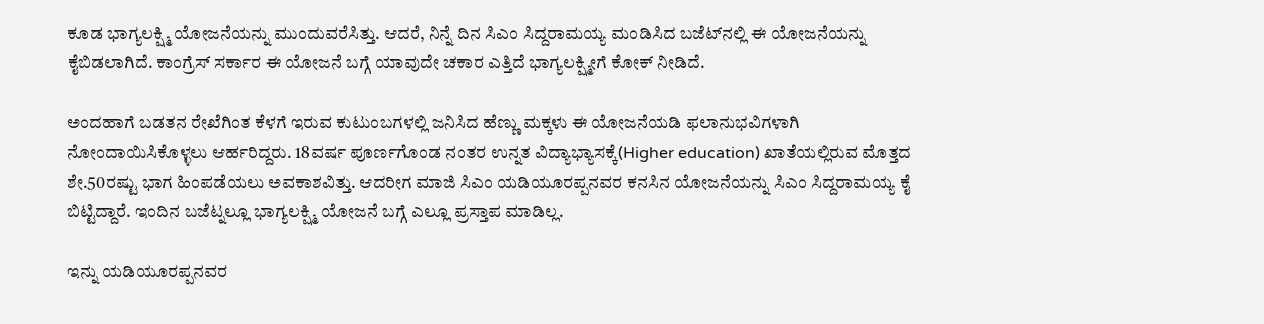ಕೂಡ ಭಾಗ್ಯಲಕ್ಷ್ಮಿ ಯೋಜನೆಯನ್ನು ಮುಂದುವರೆಸಿತ್ತು. ಆದರೆ, ನಿನ್ನೆ ದಿನ ಸಿಎಂ ಸಿದ್ದರಾಮಯ್ಯ ಮಂಡಿಸಿದ ಬಜೆಟ್‌ನಲ್ಲಿ ಈ ಯೋಜನೆಯನ್ನು ಕೈಬಿಡಲಾಗಿದೆ. ಕಾಂಗ್ರೆಸ್‌ ಸರ್ಕಾರ ಈ ಯೋಜನೆ ಬಗ್ಗೆ ಯಾವುದೇ ಚಕಾರ ಎತ್ತಿದೆ ಭಾಗ್ಯಲಕ್ಷ್ಮೀಗೆ ಕೋಕ್ ನೀಡಿದೆ.

ಅಂದಹಾಗೆ ಬಡತನ ರೇಖೆಗಿಂತ ಕೆಳಗೆ ಇರುವ ಕುಟುಂಬಗಳಲ್ಲಿ ಜನಿಸಿದ ಹೆಣ್ಣು ಮಕ್ಕಳು ಈ ಯೋಜನೆಯಡಿ ಫಲಾನುಭವಿಗಳಾಗಿ ನೋಂದಾಯಿಸಿಕೊಳ್ಳಲು ಆರ್ಹರಿದ್ದರು. 18ವರ್ಷ ಪೂರ್ಣಗೊಂಡ ನಂತರ ಉನ್ನತ ವಿದ್ಯಾಭ್ಯಾಸಕ್ಕೆ(Higher education) ಖಾತೆಯಲ್ಲಿರುವ ಮೊತ್ತದ ಶೇ.50ರಷ್ಟು ಭಾಗ ಹಿಂಪಡೆಯಲು ಅವಕಾಶವಿತ್ತು. ಆದರೀಗ ಮಾಜಿ ಸಿಎಂ ಯಡಿಯೂರಪ್ಪನವರ ಕನಸಿನ ಯೋಜನೆಯನ್ನು ಸಿಎಂ ಸಿದ್ದರಾಮಯ್ಯ ಕೈ ಬಿಟ್ಟಿದ್ದಾರೆ. ಇಂದಿನ ಬಜೆಟ್ನಲ್ಲೂ ಭಾಗ್ಯಲಕ್ಷ್ಮಿ ಯೋಜನೆ ಬಗ್ಗೆ ಎಲ್ಲೂ ಪ್ರಸ್ತಾಪ ಮಾಡಿಲ್ಲ.

ಇನ್ನು ಯಡಿಯೂರಪ್ಪನವರ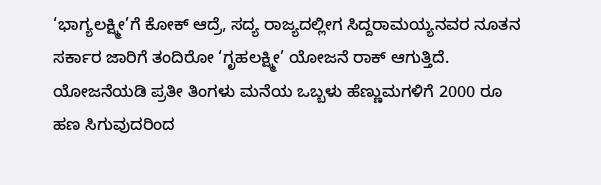‘ಭಾಗ್ಯಲಕ್ಷ್ಮೀ’ಗೆ ಕೋಕ್ ಆದ್ರೆ, ಸದ್ಯ ರಾಜ್ಯದಲ್ಲೀಗ ಸಿದ್ದರಾಮಯ್ಯನವರ ನೂತನ ಸರ್ಕಾರ ಜಾರಿಗೆ ತಂದಿರೋ ‘ಗೃಹಲಕ್ಷ್ಮೀ’ ಯೋಜನೆ ರಾಕ್ ಆಗುತ್ತಿದೆ. ಯೋಜನೆಯಡಿ ಪ್ರತೀ ತಿಂಗಳು ಮನೆಯ ಒಬ್ಬಳು ಹೆಣ್ಣುಮಗಳಿಗೆ 2000 ರೂ ಹಣ ಸಿಗುವುದರಿಂದ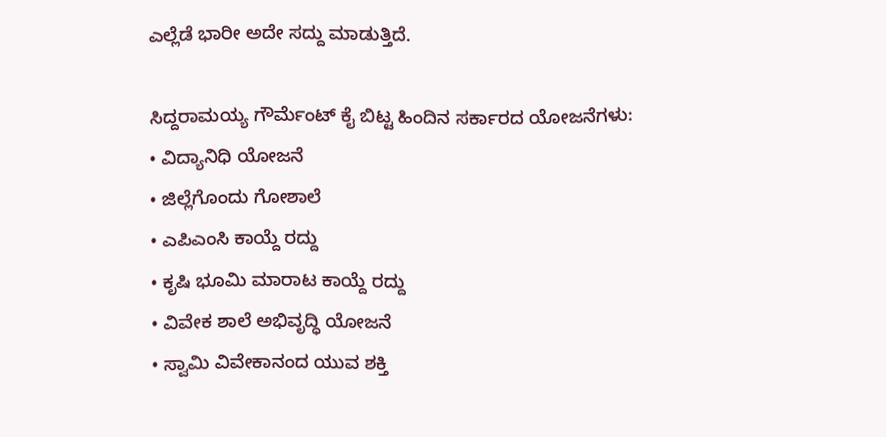ಎಲ್ಲೆಡೆ ಭಾರೀ ಅದೇ ಸದ್ದು ಮಾಡುತ್ತಿದೆ.

ಸಿದ್ದರಾಮಯ್ಯ ಗೌರ್ಮೆಂಟ್ ಕೈ ಬಿಟ್ಟ ಹಿಂದಿನ ಸರ್ಕಾರದ ಯೋಜನೆಗಳು:
• ವಿದ್ಯಾನಿಧಿ ಯೋಜನೆ
• ಜಿಲ್ಲೆಗೊಂದು ಗೋಶಾಲೆ
• ಎಪಿಎಂಸಿ ಕಾಯ್ದೆ ರದ್ದು
• ಕೃಷಿ ಭೂಮಿ ಮಾರಾಟ ಕಾಯ್ದೆ ರದ್ದು
• ವಿವೇಕ ಶಾಲೆ ಅಭಿವೃದ್ಧಿ ಯೋಜನೆ
• ಸ್ವಾಮಿ ವಿವೇಕಾನಂದ ಯುವ ಶಕ್ತಿ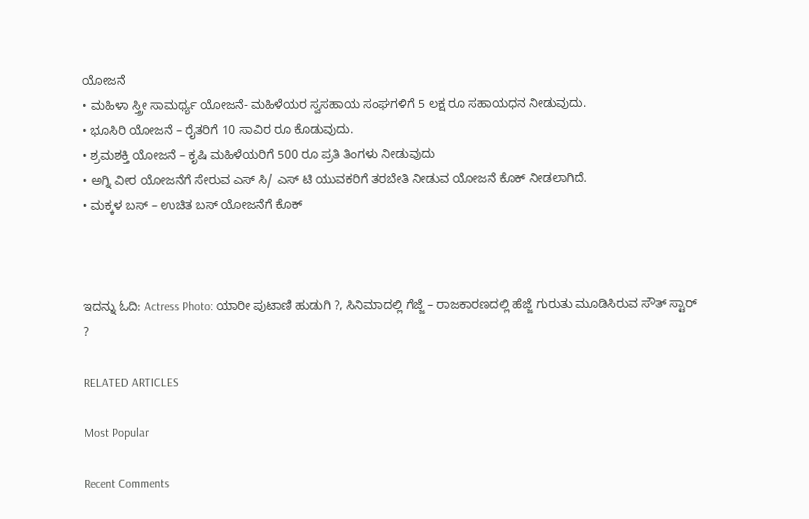ಯೋಜನೆ
• ಮಹಿಳಾ ಸ್ತ್ರೀ ಸಾಮರ್ಥ್ಯ ಯೋಜನೆ- ಮಹಿಳೆಯರ ಸ್ವಸಹಾಯ ಸಂಘಗಳಿಗೆ 5 ಲಕ್ಷ ರೂ ಸಹಾಯಧನ ನೀಡುವುದು.
• ಭೂಸಿರಿ ಯೋಜನೆ – ರೈತರಿಗೆ 10 ಸಾವಿರ ರೂ ಕೊಡುವುದು.
• ಶ್ರಮಶಕ್ತಿ ಯೋಜನೆ – ಕೃಷಿ ಮಹಿಳೆಯರಿಗೆ 500 ರೂ ಪ್ರತಿ ತಿಂಗಳು ನೀಡುವುದು
• ಅಗ್ನಿ ವೀರ ಯೋಜನೆಗೆ ಸೇರುವ ಎಸ್ ಸಿ/ ಎಸ್ ಟಿ ಯುವಕರಿಗೆ ತರಬೇತಿ ನೀಡುವ ಯೋಜನೆ ಕೊಕ್ ನೀಡಲಾಗಿದೆ.
• ಮಕ್ಕಳ‌ ಬಸ್ – ಉಚಿತ ಬಸ್ ಯೋಜನೆಗೆ ಕೊಕ್



ಇದನ್ನು ಓದಿ: Actress Photo: ಯಾರೀ ಪುಟಾಣಿ ಹುಡುಗಿ ?, ಸಿನಿಮಾದಲ್ಲಿ ಗೆಜ್ಜೆ – ರಾಜಕಾರಣದಲ್ಲಿ ಹೆಜ್ಜೆ ಗುರುತು ಮೂಡಿಸಿರುವ ಸೌತ್ ಸ್ಟಾರ್ ?

RELATED ARTICLES

Most Popular

Recent Comments